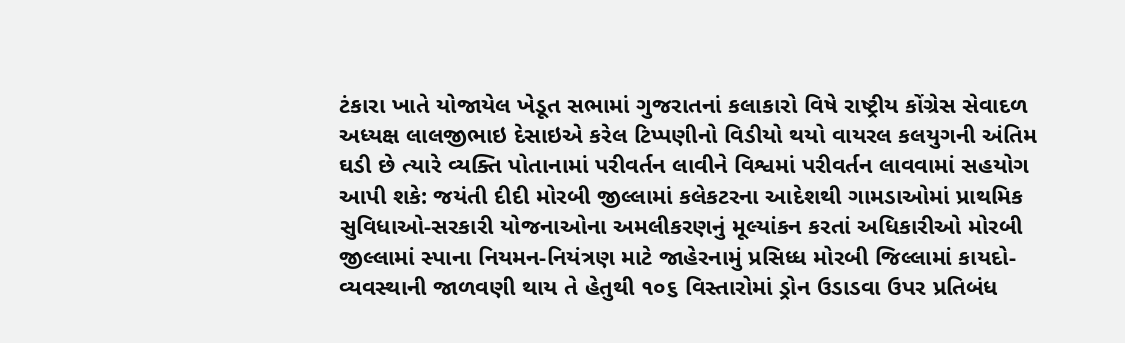ટંકારા ખાતે યોજાયેલ ખેડૂત સભામાં ગુજરાતનાં કલાકારો વિષે રાષ્ટ્રીય કોંગ્રેસ સેવાદળ અધ્યક્ષ લાલજીભાઇ દેસાઇએ કરેલ ટિપ્પણીનો વિડીયો થયો વાયરલ કલયુગની અંતિમ ઘડી છે ત્યારે વ્યક્તિ પોતાનામાં પરીવર્તન લાવીને વિશ્વમાં પરીવર્તન લાવવામાં સહયોગ આપી શકે: જયંતી દીદી મોરબી જીલ્લામાં કલેકટરના આદેશથી ગામડાઓમાં પ્રાથમિક સુવિધાઓ-સરકારી યોજનાઓના અમલીકરણનું મૂલ્યાંકન કરતાં અધિકારીઓ મોરબી જીલ્લામાં સ્પાના નિયમન-નિયંત્રણ માટે જાહેરનામું પ્રસિધ્ધ મોરબી જિલ્લામાં કાયદો-વ્યવસ્થાની જાળવણી થાય તે હેતુથી ૧૦૬ વિસ્તારોમાં ડ્રોન ઉડાડવા ઉપર પ્રતિબંધ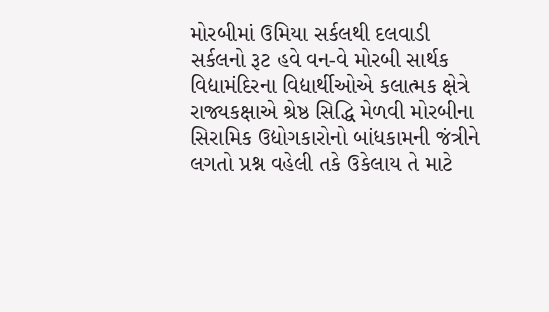મોરબીમાં ઉમિયા સર્કલથી દલવાડી સર્કલનો રૂટ હવે વન-વે મોરબી સાર્થક વિદ્યામંદિરના વિદ્યાર્થીઓએ કલાત્મક ક્ષેત્રે રાજ્યકક્ષાએ શ્રેષ્ઠ સિદ્ધિ મેળવી મોરબીના સિરામિક ઉદ્યોગકારોનો બાંધકામની જંત્રીને લગતો પ્રશ્ન વહેલી તકે ઉકેલાય તે માટે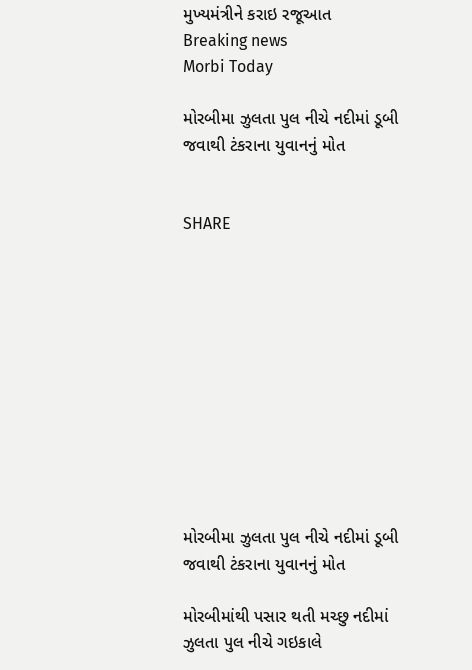મુખ્યમંત્રીને કરાઇ રજૂઆત
Breaking news
Morbi Today

મોરબીમા ઝુલતા પુલ નીચે નદીમાં ડૂબી જવાથી ટંકરાના યુવાનનું મોત


SHARE











મોરબીમા ઝુલતા પુલ નીચે નદીમાં ડૂબી જવાથી ટંકરાના યુવાનનું મોત

મોરબીમાંથી પસાર થતી મચ્છુ નદીમાં ઝુલતા પુલ નીચે ગઇકાલે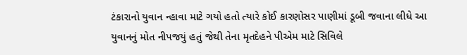ટંકારાનો યુવાન ન્હાવા માટે ગયો હતો ત્યારે કોઈ કારણોસર પાણીમાં ડૂબી જવાના લીધે આ યુવાનનું મોત નીપજયું હતું જેથી તેના મૃતદેહને પીએમ માટે સિવિલે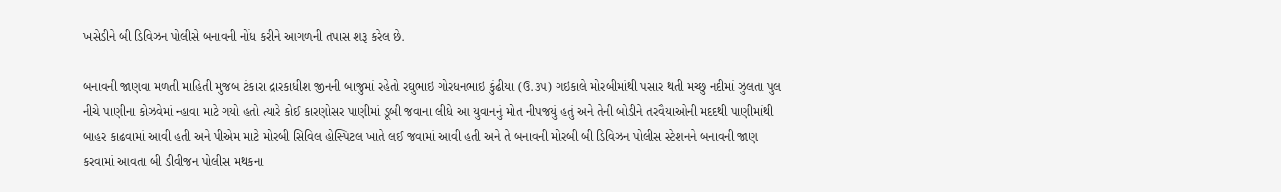ખસેડીને બી ડિવિઝન પોલીસે બનાવની નોંધ કરીને આગળની તપાસ શરૂ કરેલ છે.

બનાવની જાણવા મળતી માહિતી મુજબ ટંકારા દ્રારકાધીશ જીનની બાજુમાં રહેતો રઘુભાઇ ગોરધનભાઇ કુંઢીયા (ઉ.૩૫) ગઇકાલે મોરબીમાંથી પસાર થતી મચ્છુ નદીમાં ઝુલતા પુલ નીચે પાણીના કોઝવેમાં ન્હાવા માટે ગયો હતો ત્યારે કોઈ કારણોસર પાણીમાં ડૂબી જવાના લીધે આ યુવાનનું મોત નીપજયું હતું અને તેની બોડીને તરવૈયાઓની મદદથી પાણીમાંથી બાહર કાઢવામાં આવી હતી અને પીએમ માટે મોરબી સિવિલ હોસ્પિટલ ખાતે લઈ જવામાં આવી હતી અને તે બનાવની મોરબી બી ડિવિઝન પોલીસ સ્ટેશનને બનાવની જાણ કરવામાં આવતા બી ડીવીજન પોલીસ મથકના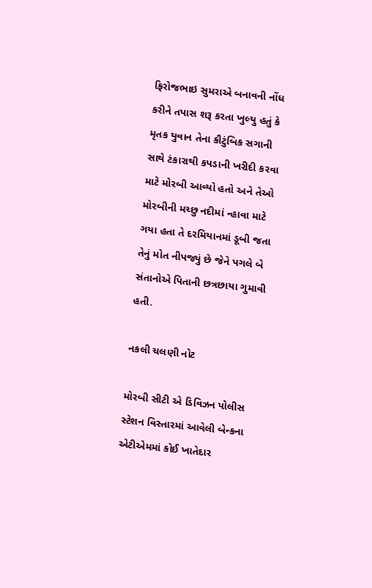ફિરોજભાઇ સુમરાએ બનાવની નોંધ કરીને તપાસ શરૂ કરતા ખુલ્યુ હતું કે મૃતક યુવાન તેના કૌટુંબિક સગાની સાથે ટંકારાથી કપડાની ખરીદી કરવા માટે મોરબી આવ્યો હતો અને તેઓ મોરબીની મચ્છુ નદીમાં ન્હાવા માટે ગયા હતા તે દરમિયાનમાં ડૂબી જતા તેનું મોત નીપજ્યું છે જેને પગલે બે સંતાનોએ પિતાની છત્રછાયા ગુમાવી હતી.

નકલી ચલણી નોટ

મોરબી સીટી એ ડિવિઝન પોલીસ સ્ટેશન વિસ્તારમાં આવેલી બેન્કના એટીએમમાં કોઈ ખાતેદાર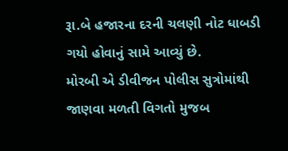રૂા.બે હજારના દરની ચલણી નોટ ધાબડી ગયો હોવાનું સામે આવ્યું છે.
મોરબી એ ડીવીજન પોલીસ સુત્રોમાંથી જાણવા મળતી વિગતો મુજબ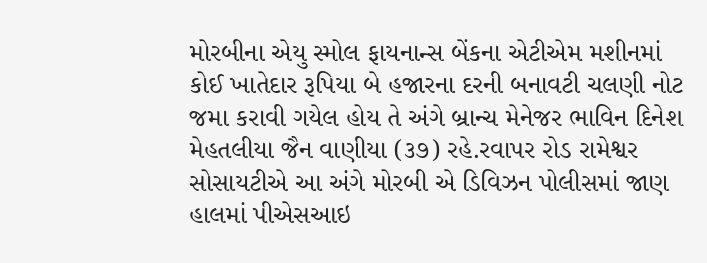મોરબીના એયુ સ્મોલ ફાયનાન્સ બેંકના એટીએમ મશીનમાં કોઈ ખાતેદાર રૂપિયા બે હજારના દરની બનાવટી ચલણી નોટ જમા કરાવી ગયેલ હોય તે અંગે બ્રાન્ચ મેનેજર ભાવિન દિનેશ મેહતલીયા જૈન વાણીયા (૩૭) રહે.રવાપર રોડ રામેશ્વર સોસાયટીએ આ અંગે મોરબી એ ડિવિઝન પોલીસમાં જાણ હાલમાં પીએસઆઇ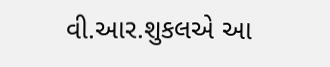વી.આર.શુકલએ આ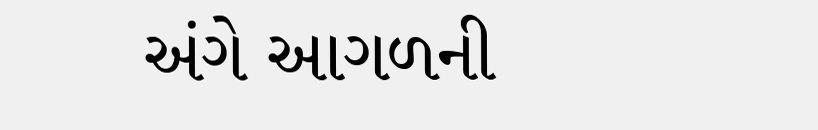અંગે આગળની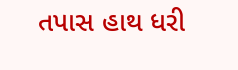તપાસ હાથ ધરી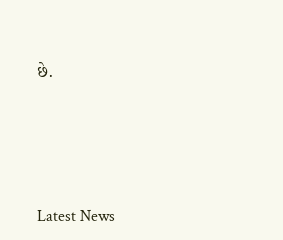છે.





Latest News